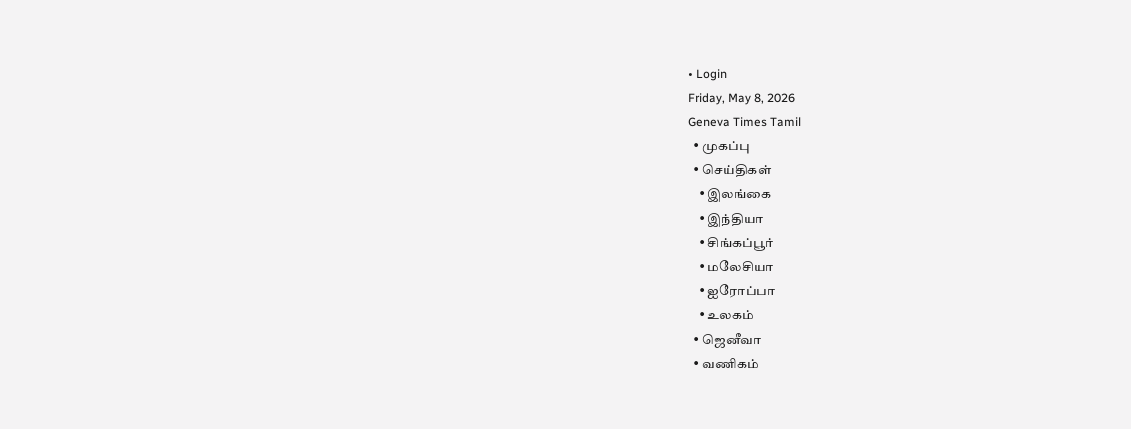• Login
Friday, May 8, 2026
Geneva Times Tamil
  • முகப்பு
  • செய்திகள்
    • இலங்கை
    • இந்தியா
    • சிங்கப்பூர்
    • மலேசியா
    • ஐரோப்பா
    • உலகம்
  • ஜெனீவா
  • வணிகம்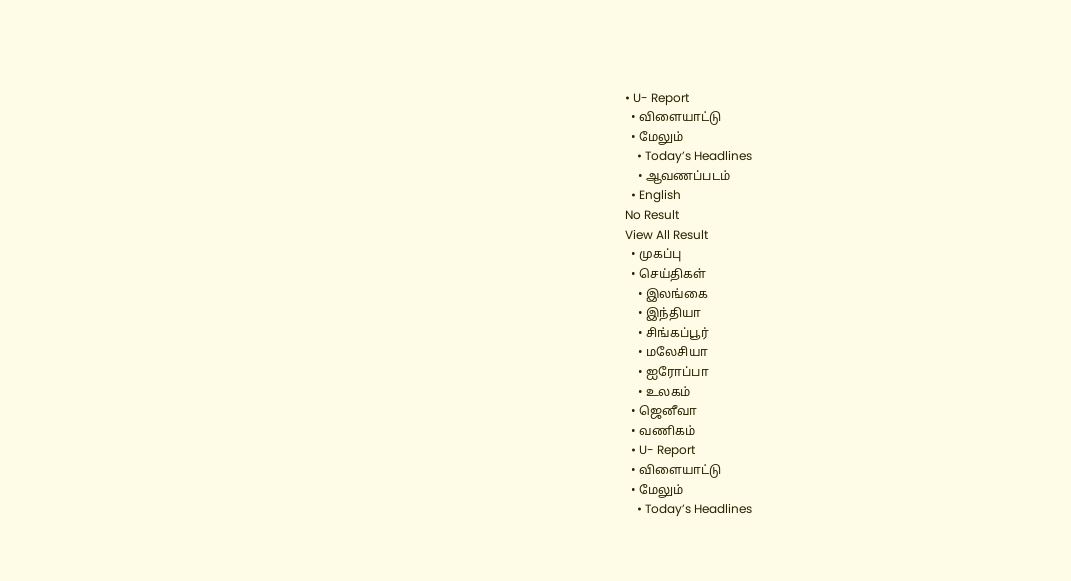• U- Report
  • விளையாட்டு
  • மேலும்
    • Today’s Headlines
    • ஆவணப்படம்
  • English
No Result
View All Result
  • முகப்பு
  • செய்திகள்
    • இலங்கை
    • இந்தியா
    • சிங்கப்பூர்
    • மலேசியா
    • ஐரோப்பா
    • உலகம்
  • ஜெனீவா
  • வணிகம்
  • U- Report
  • விளையாட்டு
  • மேலும்
    • Today’s Headlines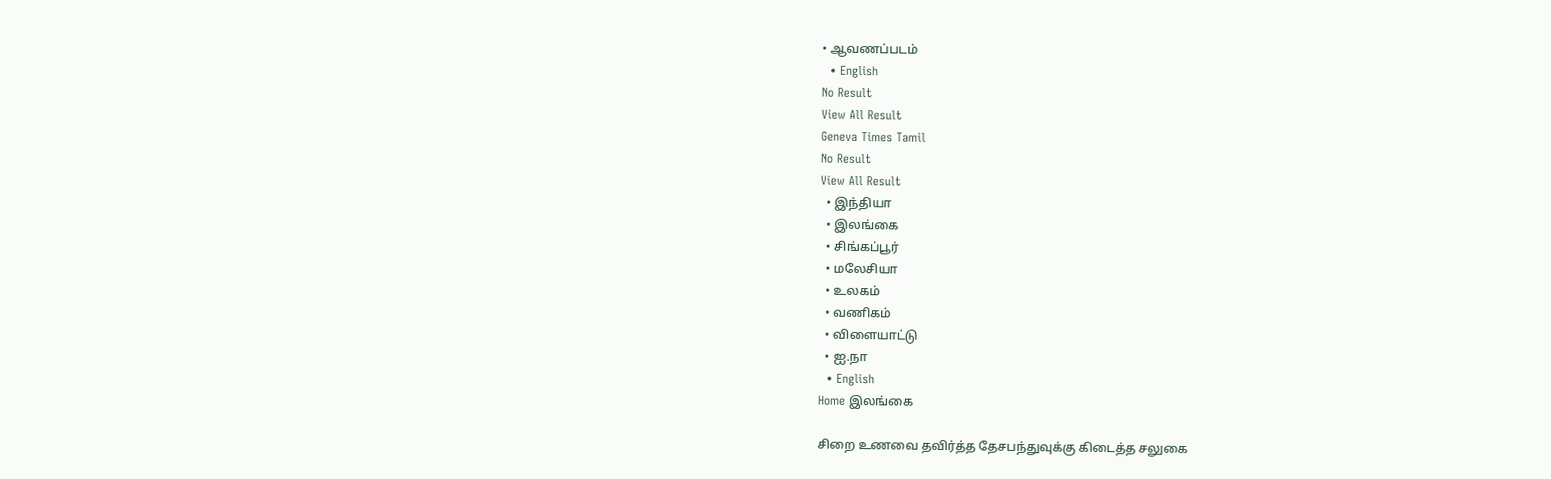• ஆவணப்படம்
  • English
No Result
View All Result
Geneva Times Tamil
No Result
View All Result
  • இந்தியா
  • இலங்கை
  • சிங்கப்பூர்
  • மலேசியா
  • உலகம்
  • வணிகம்
  • விளையாட்டு
  • ஐ.நா
  • English
Home இலங்கை

சிறை உணவை தவிர்த்த தேசபந்துவுக்கு கிடைத்த சலுகை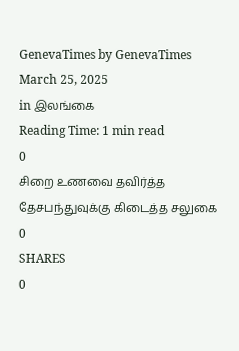GenevaTimes by GenevaTimes
March 25, 2025
in இலங்கை
Reading Time: 1 min read
0
சிறை உணவை தவிர்த்த தேசபந்துவுக்கு கிடைத்த சலுகை
0
SHARES
0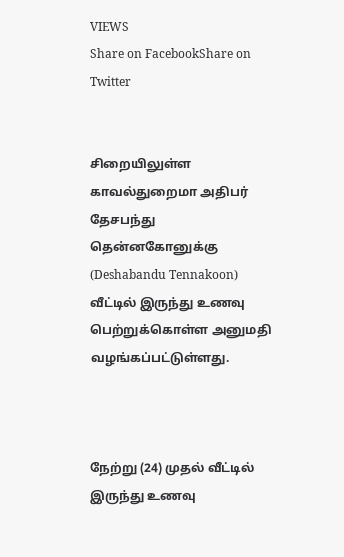VIEWS
Share on FacebookShare on Twitter


சிறையிலுள்ள காவல்துறைமா அதிபர் தேசபந்து தென்னகோனுக்கு (Deshabandu Tennakoon) வீட்டில் இருந்து உணவு பெற்றுக்கொள்ள அனுமதி வழங்கப்பட்டுள்ளது.



நேற்று (24) முதல் வீட்டில் இருந்து உணவு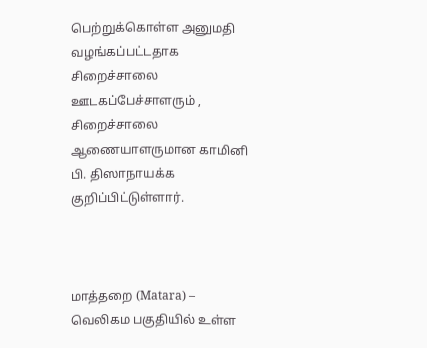பெற்றுக்கொள்ள அனுமதி வழங்கப்பட்டதாக சிறைச்சாலை ஊடகப்பேச்சாளரும் , சிறைச்சாலை ஆணையாளருமான காமினி பி. திஸாநாயக்க குறிப்பிட்டுள்ளார்.



மாத்தறை (Matara) – வெலிகம பகுதியில் உள்ள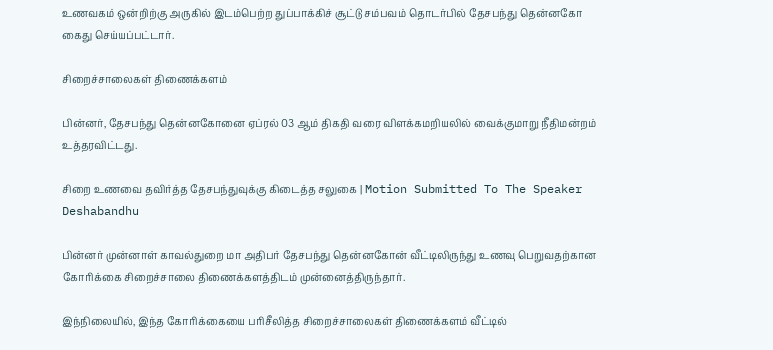உணவகம் ஒன்றிற்கு அருகில் இடம்பெற்ற துப்பாக்கிச் சூட்டு சம்பவம் தொடர்பில் தேசபந்து தென்னகோ கைது செய்யப்பட்டார்.

சிறைச்சாலைகள் திணைக்களம்

பின்னர், தேசபந்து தென்னகோனை ஏப்ரல் 03 ஆம் திகதி வரை விளக்கமறியலில் வைக்குமாறு நீதிமன்றம் உத்தரவிட்டது.

சிறை உணவை தவிர்த்த தேசபந்துவுக்கு கிடைத்த சலுகை | Motion Submitted To The Speaker Deshabandhu

பின்னர் முன்னாள் காவல்துறை மா அதிபர் தேசபந்து தென்னகோன் வீட்டிலிருந்து உணவு பெறுவதற்கான கோரிக்கை சிறைச்சாலை திணைக்களத்திடம் முன்னைத்திருந்தார்.

இந்நிலையில், இந்த கோரிக்கையை பரிசீலித்த சிறைச்சாலைகள் திணைக்களம் வீட்டில்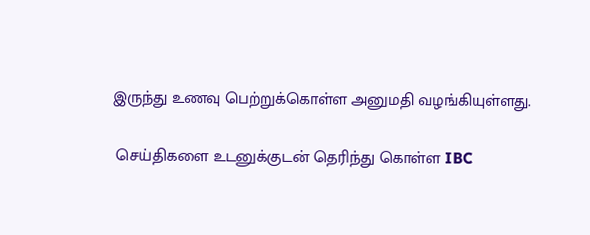இருந்து உணவு பெற்றுக்கொள்ள அனுமதி வழங்கியுள்ளது.

 செய்திகளை உடனுக்குடன் தெரிந்து கொள்ள IBC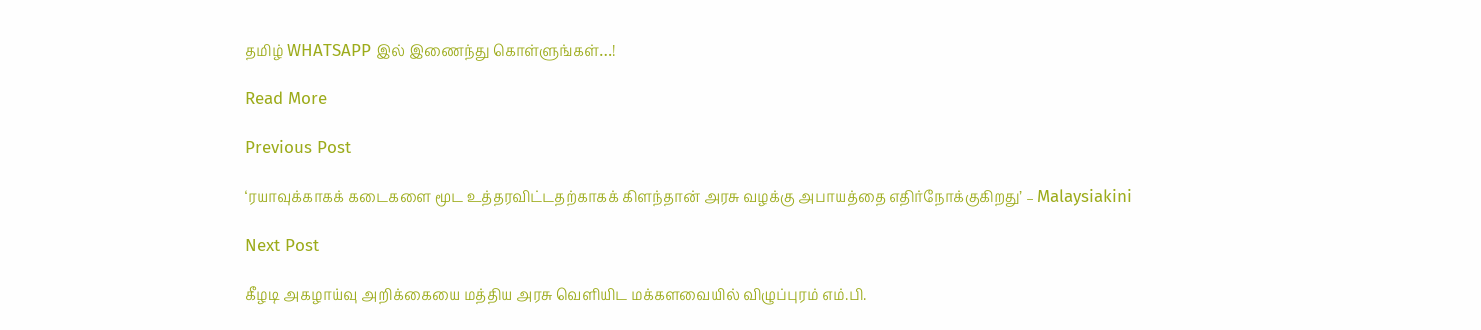தமிழ் WHATSAPP இல் இணைந்து கொள்ளுங்கள்…!

Read More

Previous Post

‘ரயாவுக்காகக் கடைகளை மூட உத்தரவிட்டதற்காகக் கிளந்தான் அரசு வழக்கு அபாயத்தை எதிர்நோக்குகிறது’ – Malaysiakini

Next Post

கீழடி அகழாய்வு அறிக்கையை மத்திய அரசு வெளியிட மக்களவையில் விழுப்புரம் எம்.பி.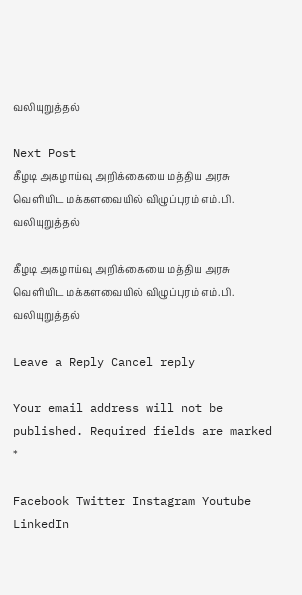வலியுறுத்தல்

Next Post
கீழடி அகழாய்வு அறிக்கையை மத்திய அரசு வெளியிட மக்களவையில் விழுப்புரம் எம்.பி. வலியுறுத்தல்

கீழடி அகழாய்வு அறிக்கையை மத்திய அரசு வெளியிட மக்களவையில் விழுப்புரம் எம்.பி. வலியுறுத்தல்

Leave a Reply Cancel reply

Your email address will not be published. Required fields are marked *

Facebook Twitter Instagram Youtube LinkedIn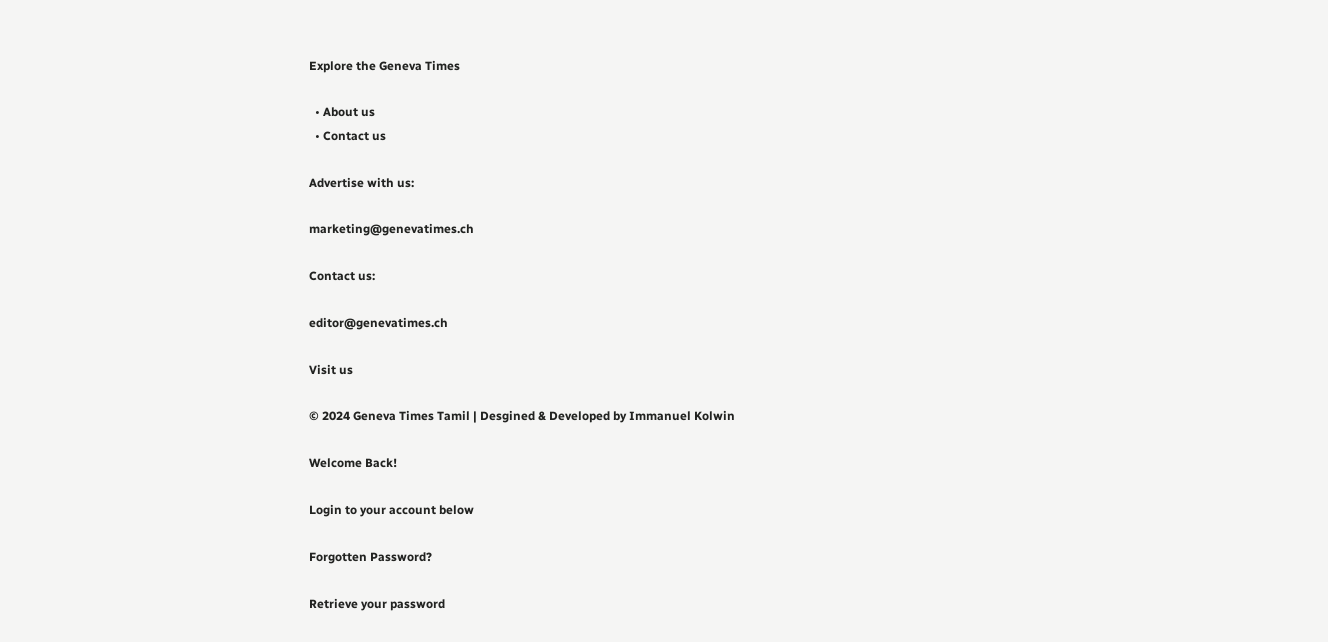Explore the Geneva Times

  • About us
  • Contact us

Advertise with us:

marketing@genevatimes.ch

Contact us:

editor@genevatimes.ch

Visit us

© 2024 Geneva Times Tamil | Desgined & Developed by Immanuel Kolwin

Welcome Back!

Login to your account below

Forgotten Password?

Retrieve your password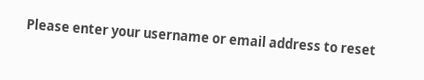Please enter your username or email address to reset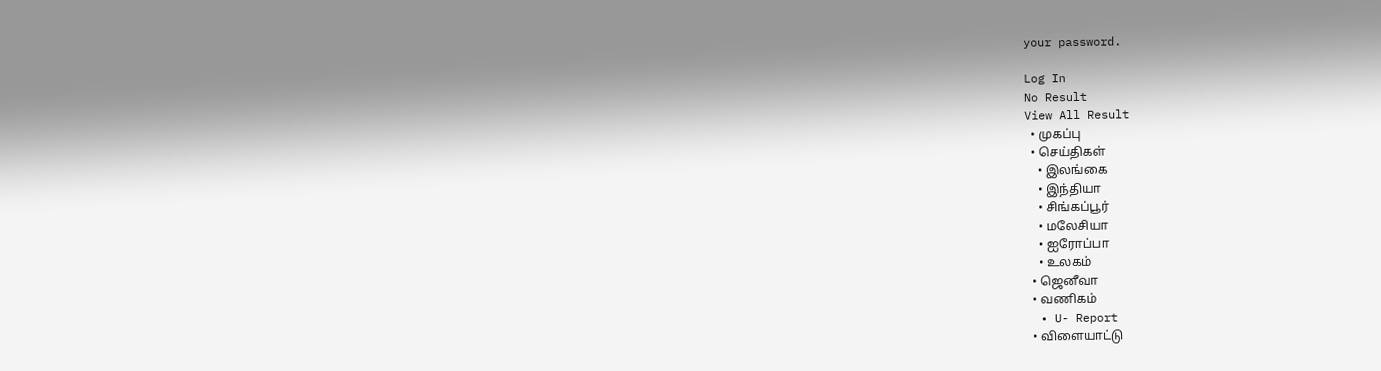your password.

Log In
No Result
View All Result
  • முகப்பு
  • செய்திகள்
    • இலங்கை
    • இந்தியா
    • சிங்கப்பூர்
    • மலேசியா
    • ஐரோப்பா
    • உலகம்
  • ஜெனீவா
  • வணிகம்
  • U- Report
  • விளையாட்டு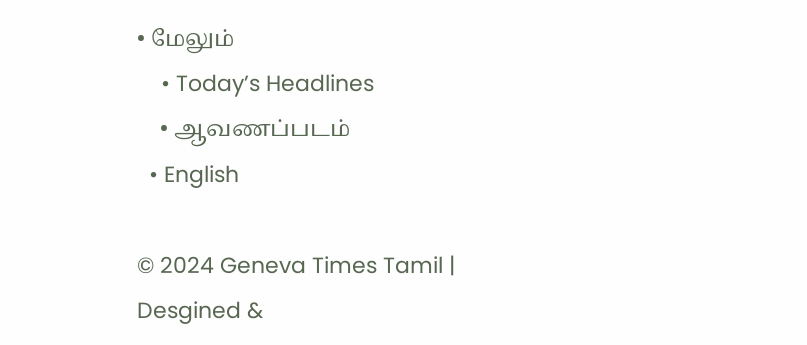• மேலும்
    • Today’s Headlines
    • ஆவணப்படம்
  • English

© 2024 Geneva Times Tamil | Desgined &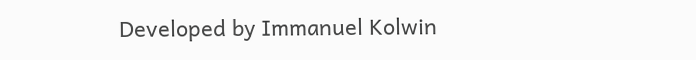Developed by Immanuel Kolwin